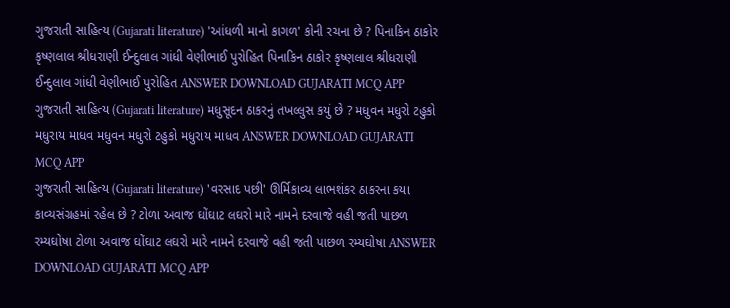ગુજરાતી સાહિત્ય (Gujarati literature) 'આંધળી માનો કાગળ' કોની રચના છે ? પિનાકિન ઠાકોર કૃષ્ણલાલ શ્રીધરાણી ઈન્દુલાલ ગાંધી વેણીભાઈ પુરોહિત પિનાકિન ઠાકોર કૃષ્ણલાલ શ્રીધરાણી ઈન્દુલાલ ગાંધી વેણીભાઈ પુરોહિત ANSWER DOWNLOAD GUJARATI MCQ APP
ગુજરાતી સાહિત્ય (Gujarati literature) મધુસૂદન ઠાકરનું તખલ્લુસ કયું છે ? મધુવન મધુરો ટહુકો મધુરાય માધવ મધુવન મધુરો ટહુકો મધુરાય માધવ ANSWER DOWNLOAD GUJARATI MCQ APP
ગુજરાતી સાહિત્ય (Gujarati literature) 'વરસાદ પછી' ઊર્મિકાવ્ય લાભશંકર ઠાકરના કયા કાવ્યસંગ્રહમાં રહેલ છે ? ટોળા અવાજ ઘોંઘાટ લઘરો મારે નામને દરવાજે વહી જતી પાછળ રમ્યઘોષા ટોળા અવાજ ઘોંઘાટ લઘરો મારે નામને દરવાજે વહી જતી પાછળ રમ્યઘોષા ANSWER DOWNLOAD GUJARATI MCQ APP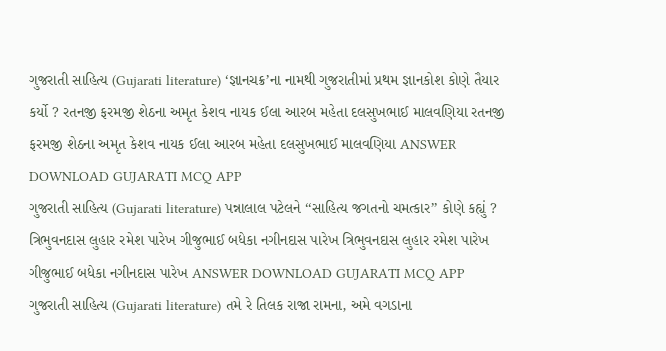ગુજરાતી સાહિત્ય (Gujarati literature) ‘જ્ઞાનચક્ર’ના નામથી ગુજરાતીમાં પ્રથમ જ્ઞાનકોશ કોણે તૈયાર કર્યો ? રતનજી ફરમજી શેઠના અમૃત કેશવ નાયક ઈલા આરબ મહેતા દલસુખભાઈ માલવણિયા રતનજી ફરમજી શેઠના અમૃત કેશવ નાયક ઈલા આરબ મહેતા દલસુખભાઈ માલવણિયા ANSWER DOWNLOAD GUJARATI MCQ APP
ગુજરાતી સાહિત્ય (Gujarati literature) પન્નાલાલ પટેલને ‘‘સાહિત્ય જગતનો ચમત્કાર’’ કોણે કહ્યું ? ત્રિભુવનદાસ લુહાર રમેશ પારેખ ગીજુભાઈ બધેકા નગીનદાસ પારેખ ત્રિભુવનદાસ લુહાર રમેશ પારેખ ગીજુભાઈ બધેકા નગીનદાસ પારેખ ANSWER DOWNLOAD GUJARATI MCQ APP
ગુજરાતી સાહિત્ય (Gujarati literature) તમે રે તિલક રાજા રામના, અમે વગડાના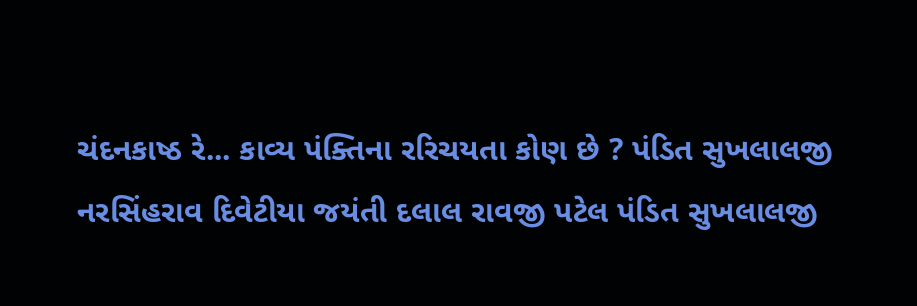ચંદનકાષ્ઠ રે... કાવ્ય પંક્તિના રરિચયતા કોણ છે ? પંડિત સુખલાલજી નરસિંહરાવ દિવેટીયા જયંતી દલાલ રાવજી પટેલ પંડિત સુખલાલજી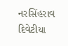નરસિંહરાવ દિવેટીયા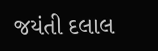જયંતી દલાલ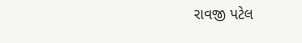રાવજી પટેલ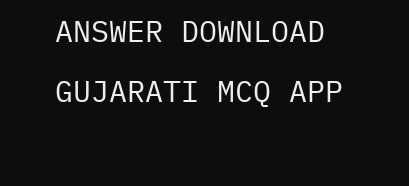ANSWER DOWNLOAD GUJARATI MCQ APP